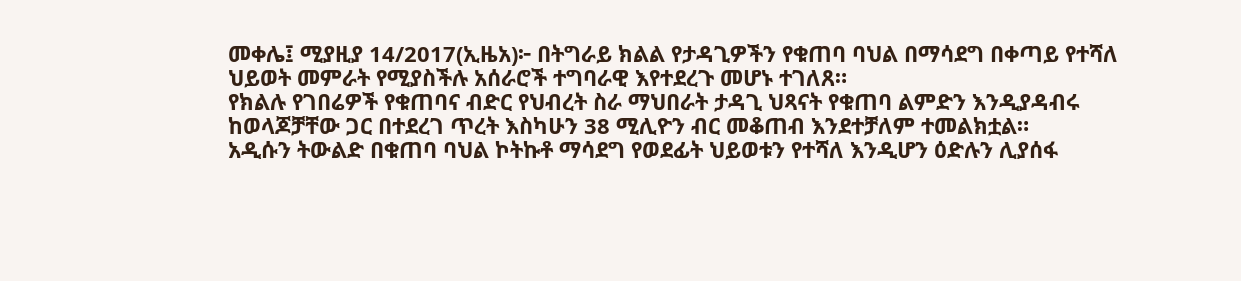መቀሌ፤ ሚያዚያ 14/2017(ኢዜአ)፦ በትግራይ ክልል የታዳጊዎችን የቁጠባ ባህል በማሳደግ በቀጣይ የተሻለ ህይወት መምራት የሚያስችሉ አሰራሮች ተግባራዊ እየተደረጉ መሆኑ ተገለጸ።
የክልሉ የገበሬዎች የቁጠባና ብድር የህብረት ስራ ማህበራት ታዳጊ ህጻናት የቁጠባ ልምድን እንዲያዳብሩ ከወላጆቻቸው ጋር በተደረገ ጥረት እስካሁን 38 ሚሊዮን ብር መቆጠብ እንደተቻለም ተመልክቷል።
አዲሱን ትውልድ በቁጠባ ባህል ኮትኩቶ ማሳደግ የወደፊት ህይወቱን የተሻለ እንዲሆን ዕድሉን ሊያሰፋ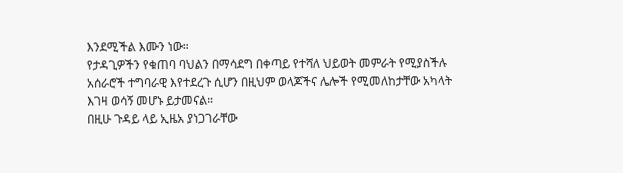እንደሚችል እሙን ነው።
የታዳጊዎችን የቁጠባ ባህልን በማሳደግ በቀጣይ የተሻለ ህይወት መምራት የሚያስችሉ አሰራሮች ተግባራዊ እየተደረጉ ሲሆን በዚህም ወላጆችና ሌሎች የሚመለከታቸው አካላት እገዛ ወሳኝ መሆኑ ይታመናል።
በዚሁ ጉዳይ ላይ ኢዜአ ያነጋገራቸው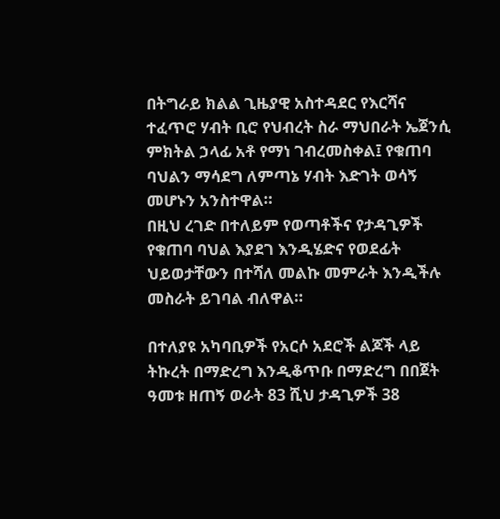በትግራይ ክልል ጊዜያዊ አስተዳደር የእርሻና ተፈጥሮ ሃብት ቢሮ የህብረት ስራ ማህበራት ኤጀንሲ ምክትል ኃላፊ አቶ የማነ ገብረመስቀል፤ የቁጠባ ባህልን ማሳደግ ለምጣኔ ሃብት እድገት ወሳኝ መሆኑን አንስተዋል።
በዚህ ረገድ በተለይም የወጣቶችና የታዳጊዎች የቁጠባ ባህል እያደገ እንዲሄድና የወደፊት ህይወታቸውን በተሻለ መልኩ መምራት እንዲችሉ መስራት ይገባል ብለዋል።

በተለያዩ አካባቢዎች የአርሶ አደሮች ልጆች ላይ ትኩረት በማድረግ እንዲቆጥቡ በማድረግ በበጀት ዓመቱ ዘጠኝ ወራት 83 ሺህ ታዳጊዎች 38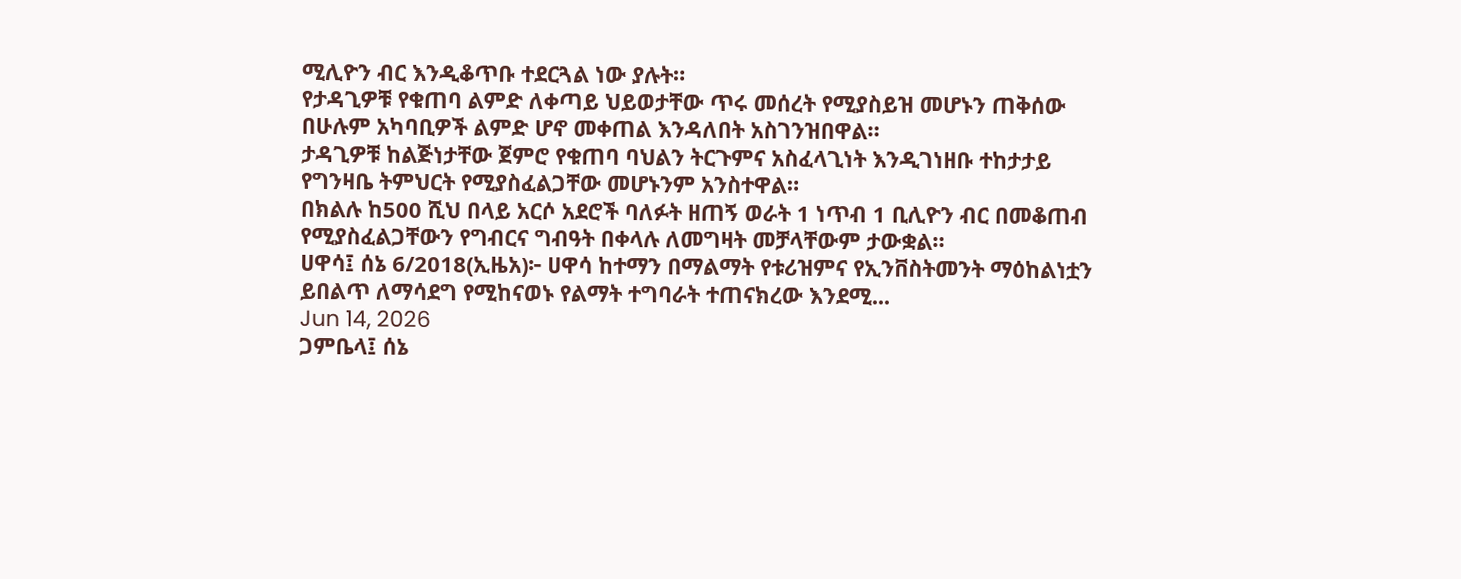ሚሊዮን ብር እንዲቆጥቡ ተደርጓል ነው ያሉት።
የታዳጊዎቹ የቁጠባ ልምድ ለቀጣይ ህይወታቸው ጥሩ መሰረት የሚያስይዝ መሆኑን ጠቅሰው በሁሉም አካባቢዎች ልምድ ሆኖ መቀጠል እንዳለበት አስገንዝበዋል።
ታዳጊዎቹ ከልጅነታቸው ጀምሮ የቁጠባ ባህልን ትርጉምና አስፈላጊነት እንዲገነዘቡ ተከታታይ የግንዛቤ ትምህርት የሚያስፈልጋቸው መሆኑንም አንስተዋል።
በክልሉ ከ500 ሺህ በላይ አርሶ አደሮች ባለፉት ዘጠኝ ወራት 1 ነጥብ 1 ቢሊዮን ብር በመቆጠብ የሚያስፈልጋቸውን የግብርና ግብዓት በቀላሉ ለመግዛት መቻላቸውም ታውቋል።
ሀዋሳ፤ ሰኔ 6/2018(ኢዜአ)፦ ሀዋሳ ከተማን በማልማት የቱሪዝምና የኢንቨስትመንት ማዕከልነቷን ይበልጥ ለማሳደግ የሚከናወኑ የልማት ተግባራት ተጠናክረው እንደሚ...
Jun 14, 2026
ጋምቤላ፤ ሰኔ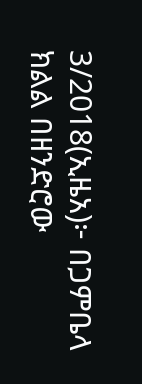3/2018(ኢዜአ)፦ በጋምቤላ ክልል በዘንድሮው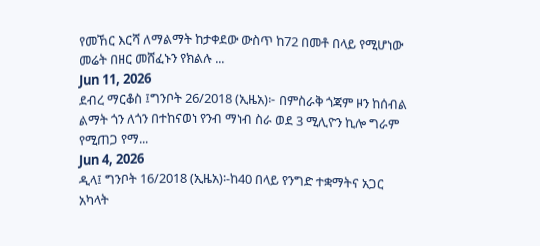የመኸር እርሻ ለማልማት ከታቀደው ውስጥ ከ72 በመቶ በላይ የሚሆነው መሬት በዘር መሸፈኑን የክልሉ ...
Jun 11, 2026
ደብረ ማርቆስ ፤ግንቦት 26/2018 (ኢዜአ)፦ በምስራቅ ጎጃም ዞን ከሰብል ልማት ጎን ለጎን በተከናወነ የንብ ማነብ ስራ ወደ 3 ሚሊዮን ኪሎ ግራም የሚጠጋ የማ...
Jun 4, 2026
ዲላ፤ ግንቦት 16/2018 (ኢዜአ)፡-ከ40 በላይ የንግድ ተቋማትና አጋር አካላት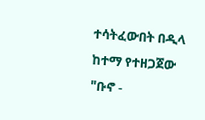ተሳትፈውበት በዲላ ከተማ የተዘጋጀው "ቡኖ -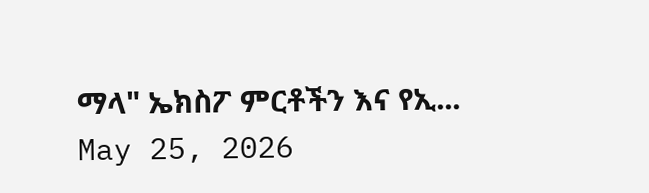ማላ" ኤክስፖ ምርቶችን እና የኢ...
May 25, 2026